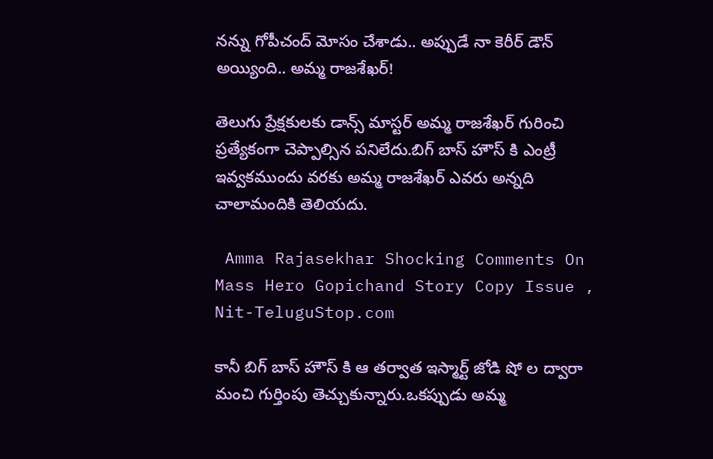నన్ను గోపీచంద్ మోసం చేశాడు.. అప్పుడే నా కెరీర్ డౌన్ అయ్యింది.. అమ్మ రాజశేఖర్!

తెలుగు ప్రేక్షకులకు డాన్స్ మాస్టర్ అమ్మ రాజశేఖర్ గురించి ప్రత్యేకంగా చెప్పాల్సిన పనిలేదు.బిగ్ బాస్ హౌస్ కి ఎంట్రీ ఇవ్వకముందు వరకు అమ్మ రాజశేఖర్ ఎవరు అన్నది చాలామందికి తెలియదు.

 Amma Rajasekhar Shocking Comments On Mass Hero Gopichand Story Copy Issue , Nit-TeluguStop.com

కానీ బిగ్ బాస్ హౌస్ కి ఆ తర్వాత ఇస్మార్ట్ జోడి షో ల ద్వారా మంచి గుర్తింపు తెచ్చుకున్నారు.ఒకప్పుడు అమ్మ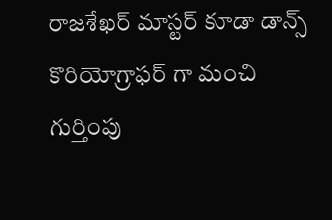రాజశేఖర్ మాస్టర్ కూడా డాన్స్ కొరియోగ్రాఫర్ గా మంచి గుర్తింపు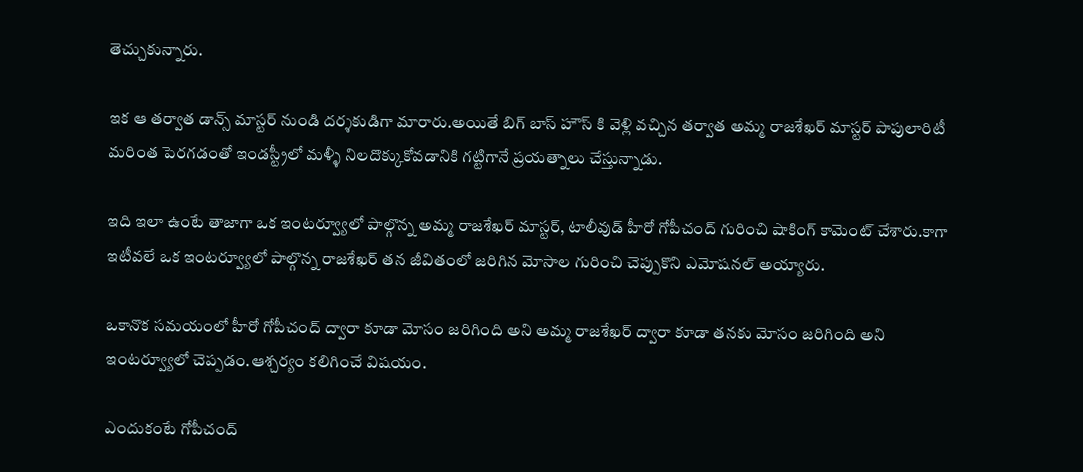తెచ్చుకున్నారు.

ఇక ఆ తర్వాత డాన్స్ మాస్టర్ నుండి దర్శకుడిగా మారారు.అయితే బిగ్ బాస్ హౌస్ కి వెళ్లి వచ్చిన తర్వాత అమ్మ రాజశేఖర్ మాస్టర్ పాపులారిటీ మరింత పెరగడంతో ఇండస్ట్రీలో మళ్ళీ నిలదొక్కుకోవడానికి గట్టిగానే ప్రయత్నాలు చేస్తున్నాడు.

ఇది ఇలా ఉంటే తాజాగా ఒక ఇంటర్వ్యూలో పాల్గొన్న అమ్మ రాజశేఖర్ మాస్టర్, టాలీవుడ్ హీరో గోపీచంద్ గురించి షాకింగ్ కామెంట్ చేశారు.కాగా ఇటీవలే ఒక ఇంటర్వ్యూలో పాల్గొన్న రాజశేఖర్ తన జీవితంలో జరిగిన మోసాల గురించి చెప్పుకొని ఎమోషనల్ అయ్యారు.

ఒకానొక సమయంలో హీరో గోపీచంద్ ద్వారా కూడా మోసం జరిగింది అని అమ్మ రాజశేఖర్ ద్వారా కూడా తనకు మోసం జరిగింది అని ఇంటర్వ్యూలో చెప్పడం.ఆశ్చర్యం కలిగించే విషయం.

ఎందుకంటే గోపీచంద్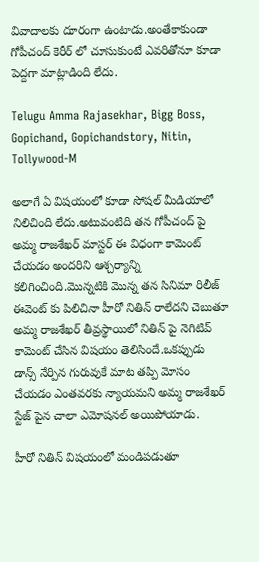వివాదాలకు దూరంగా ఉంటాడు.అంతేకాకుండా గోపీచంద్ కెరీర్ లో చూసుకుంటే ఎవరితోనూ కూడా పెద్దగా మాట్లాడింది లేదు.

Telugu Amma Rajasekhar, Bigg Boss, Gopichand, Gopichandstory, Nitin, Tollywood-M

అలాగే ఏ విషయంలో కూడా సోషల్ మీడియాలో నిలిచింది లేదు.అటువంటిది తన గోపీచంద్ పై అమ్మ రాజశేఖర్ మాస్టర్ ఈ విధంగా కామెంట్ చేయడం అందరిని ఆశ్చర్యాన్ని కలిగించింది.మొన్నటికి మొన్న తన సినిమా రిలీజ్ ఈవెంట్ కు పిలిచినా హీరో నితిన్ రాలేదని చెబుతూ అమ్మ రాజశేఖర్ తీవ్రస్థాయిలో నితిన్ పై నెగిటివ్ కామెంట్ చేసిన విషయం తెలిసిందే.ఒకప్పుడు డాన్స్ నేర్పిన గురువుకే మాట తప్పి మోసం చేయడం ఎంతవరకు న్యాయమని అమ్మ రాజశేఖర్ స్టేజ్ పైన చాలా ఎమోషనల్ అయిపోయాడు.

హీరో నితిన్ విషయంలో మండిపడుతూ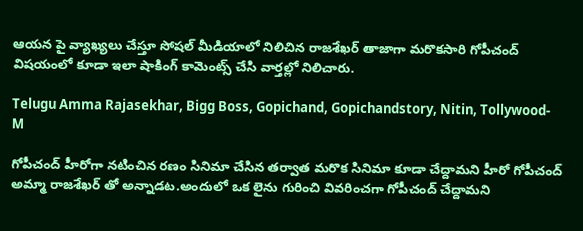ఆయన పై వ్యాఖ్యలు చేస్తూ సోషల్ మీడియాలో నిలిచిన రాజశేఖర్ తాజాగా మరొకసారి గోపీచంద్ విషయంలో కూడా ఇలా షాకింగ్ కామెంట్స్ చేసి వార్తల్లో నిలిచారు.

Telugu Amma Rajasekhar, Bigg Boss, Gopichand, Gopichandstory, Nitin, Tollywood-M

గోపీచంద్ హీరోగా నటించిన రణం సినిమా చేసిన తర్వాత మరొక సినిమా కూడా చేద్దామని హీరో గోపీచంద్ అమ్మా రాజశేఖర్ తో అన్నాడట.అందులో ఒక లైను గురించి వివరించగా గోపీచంద్ చేద్దామని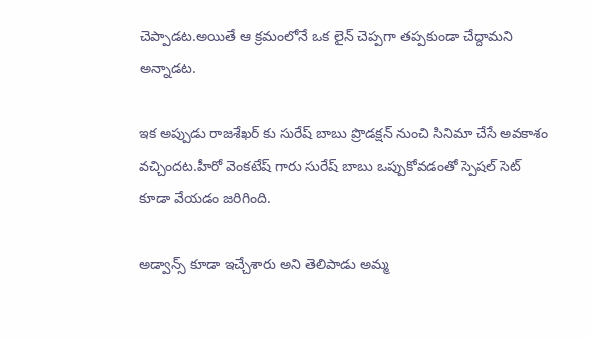చెప్పాడట.అయితే ఆ క్రమంలోనే ఒక లైన్ చెప్పగా తప్పకుండా చేద్దామని అన్నాడట.

ఇక అప్పుడు రాజశేఖర్ కు సురేష్ బాబు ప్రొడక్షన్ నుంచి సినిమా చేసే అవకాశం వచ్చిందట.హీరో వెంకటేష్ గారు సురేష్ బాబు ఒప్పుకోవడంతో స్పెషల్ సెట్ కూడా వేయడం జరిగింది.

అడ్వాన్స్ కూడా ఇచ్చేశారు అని తెలిపాడు అమ్మ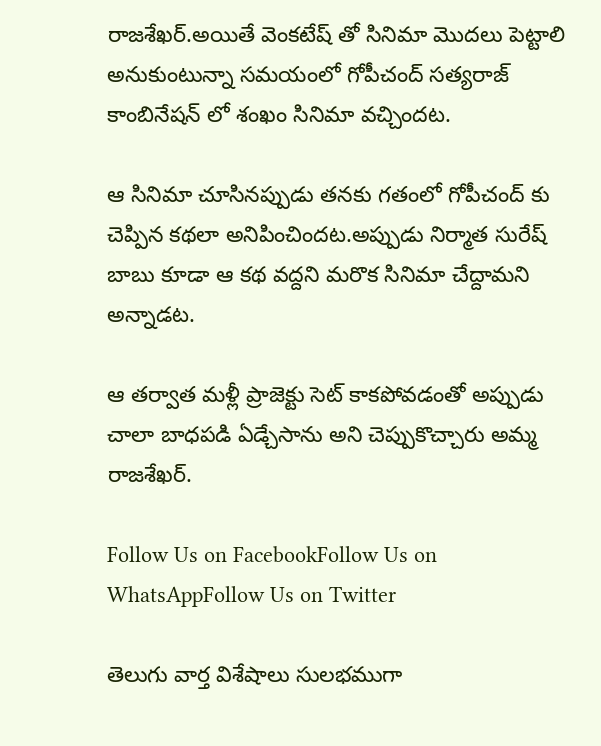రాజశేఖర్.అయితే వెంకటేష్ తో సినిమా మొదలు పెట్టాలి అనుకుంటున్నా సమయంలో గోపీచంద్ సత్యరాజ్ కాంబినేషన్ లో శంఖం సినిమా వచ్చిందట.

ఆ సినిమా చూసినప్పుడు తనకు గతంలో గోపీచంద్ కు చెప్పిన కథలా అనిపించిందట.అప్పుడు నిర్మాత సురేష్ బాబు కూడా ఆ కథ వద్దని మరొక సినిమా చేద్దామని అన్నాడట.

ఆ తర్వాత మళ్లీ ప్రాజెక్టు సెట్ కాకపోవడంతో అప్పుడు చాలా బాధపడి ఏడ్చేసాను అని చెప్పుకొచ్చారు అమ్మ రాజశేఖర్.

Follow Us on FacebookFollow Us on WhatsAppFollow Us on Twitter

తెలుగు వార్త విశేషాలు సులభముగా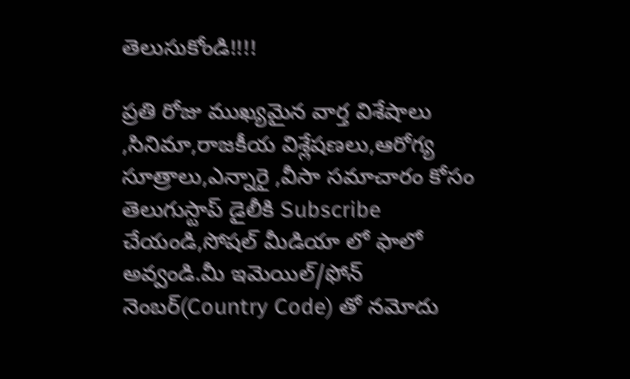తెలుసుకోండి!!!!

ప్రతి రోజు ముఖ్యమైన వార్త విశేషాలు ,సినిమా,రాజకీయ విశ్లేషణలు,ఆరోగ్య సూత్రాలు,ఎన్నారై ,వీసా సమాచారం కోసం తెలుగుస్టాప్ డైలీకి Subscribe చేయండి,సోషల్ మీడియా లో ఫాలో అవ్వండి.మీ ఇమెయిల్/ఫోన్ నెంబర్(Country Code) తో నమోదు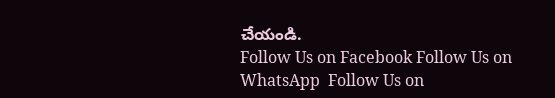చేయండి.
Follow Us on Facebook Follow Us on WhatsApp  Follow Us on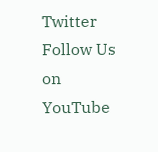Twitter Follow Us on YouTube